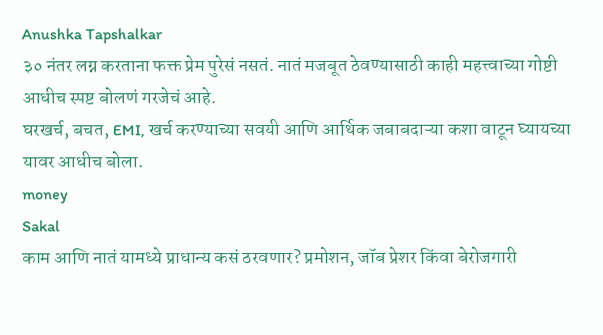Anushka Tapshalkar
३० नंतर लग्न करताना फक्त प्रेम पुरेसं नसतं. नातं मजबूत ठेवण्यासाठी काही महत्त्वाच्या गोष्टी आधीच स्पष्ट बोलणं गरजेचं आहे.
घरखर्च, बचत, EMI, खर्च करण्याच्या सवयी आणि आर्थिक जबाबदाऱ्या कशा वाटून घ्यायच्या यावर आधीच बोला.
money
Sakal
काम आणि नातं यामध्ये प्राधान्य कसं ठरवणार? प्रमोशन, जॉब प्रेशर किंवा बेरोजगारी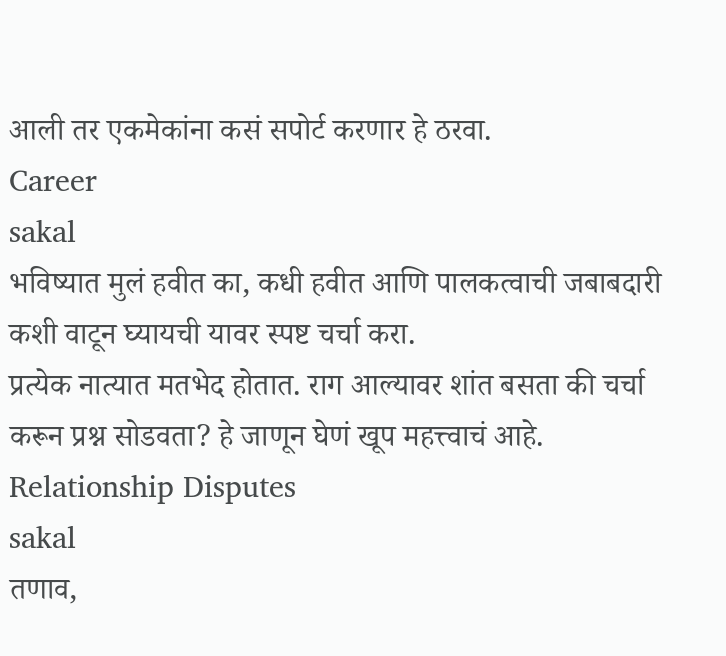आली तर एकमेकांना कसं सपोर्ट करणार हे ठरवा.
Career
sakal
भविष्यात मुलं हवीत का, कधी हवीत आणि पालकत्वाची जबाबदारी कशी वाटून घ्यायची यावर स्पष्ट चर्चा करा.
प्रत्येक नात्यात मतभेद होतात. राग आल्यावर शांत बसता की चर्चा करून प्रश्न सोडवता? हे जाणून घेणं खूप महत्त्वाचं आहे.
Relationship Disputes
sakal
तणाव,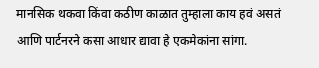मानसिक थकवा किंवा कठीण काळात तुम्हाला काय हवं असतं आणि पार्टनरने कसा आधार द्यावा हे एकमेकांना सांगा.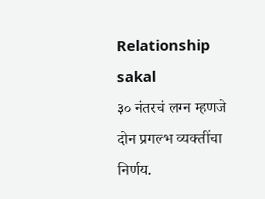Relationship
sakal
३० नंतरचं लग्न म्हणजे दोन प्रगल्भ व्यक्तींचा निर्णय.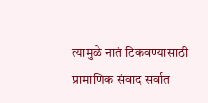त्यामुळे नातं टिकवण्यासाठी प्रामाणिक संवाद सर्वात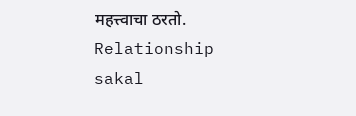महत्त्वाचा ठरतो.
Relationship
sakal